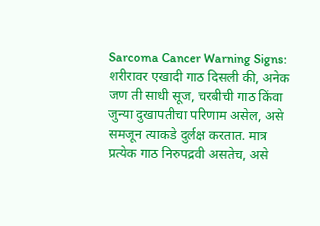Sarcoma Cancer Warning Signs: शरीरावर एखादी गाठ दिसली की, अनेक जण ती साधी सूज, चरबीची गाठ किंवा जुन्या दुखापतीचा परिणाम असेल, असे समजून त्याकडे दुर्लक्ष करतात. मात्र प्रत्येक गाठ निरुपद्रवी असतेच, असे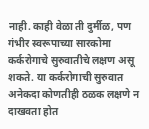नाही. काही वेळा ती दुर्मीळ, पण गंभीर स्वरूपाच्या सारकोमा कर्करोगाचे सुरुवातीचे लक्षण असू शकते. या कर्करोगाची सुरुवात अनेकदा कोणतीही ठळक लक्षणे न दाखवता होत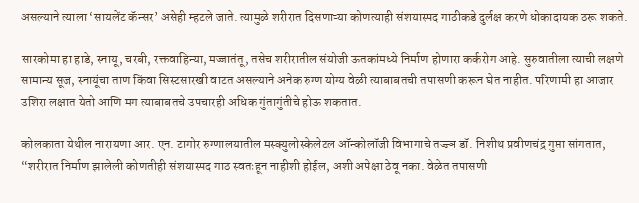असल्याने त्याला ‘सायलेंट कॅन्सर’ असेही म्हटले जाते. त्यामुळे शरीरात दिसणाऱ्या कोणत्याही संशयास्पद गाठीकडे दुर्लक्ष करणे धोकादायक ठरू शकते.

सारकोमा हा हाडे, स्नायू, चरबी, रक्तवाहिन्या, मज्जातंतू, तसेच शरीरातील संयोजी ऊतकांमध्ये निर्माण होणारा कर्करोग आहे. सुरुवातीला त्याची लक्षणे सामान्य सूज, स्नायूंचा ताण किंवा सिस्टसारखी वाटत असल्याने अनेक रुग्ण योग्य वेळी त्याबाबतची तपासणी करून घेत नाहीत. परिणामी हा आजार उशिरा लक्षात येतो आणि मग त्याबाबतचे उपचारही अधिक गुंतागुंतीचे होऊ शकतात.

कोलकाता येथील नारायणा आर. एन. टागोर रुग्णालयातील मस्क्युलोस्केलेटल ऑन्कोलॉजी विभागाचे तज्ज्ञ डॉ. निशीथ प्रवीणचंद्र गुप्ता सांगतात, “शरीरात निर्माण झालेली कोणतीही संशयास्पद गाठ स्वतःहून नाहीशी होईल, अशी अपेक्षा ठेवू नका. वेळेत तपासणी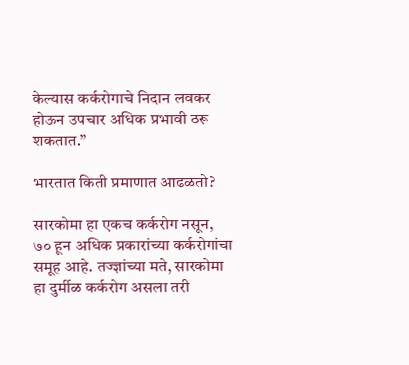केल्यास कर्करोगाचे निदान लवकर होऊन उपचार अधिक प्रभावी ठरू शकतात.”

भारतात किती प्रमाणात आढळतो?

सारकोमा हा एकच कर्करोग नसून, ७० हून अधिक प्रकारांच्या कर्करोगांचा समूह आहे. तज्ज्ञांच्या मते, सारकोमा हा दुर्मीळ कर्करोग असला तरी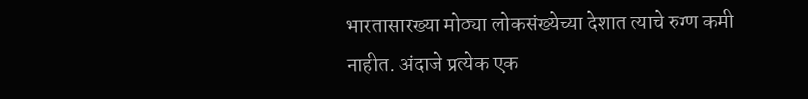भारतासारख्या मोठ्या लोकसंख्येच्या देशात त्याचे रुग्ण कमी नाहीत. अंदाजे प्रत्येक एक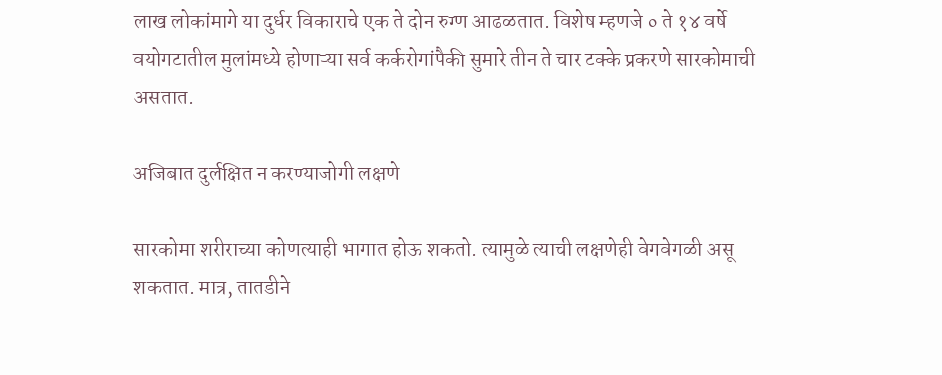लाख लोकांमागे या दुर्धर विकाराचे एक ते दोन रुग्ण आढळतात. विशेष म्हणजे ० ते १४ वर्षे वयोगटातील मुलांमध्ये होणाऱ्या सर्व कर्करोगांपैकी सुमारे तीन ते चार टक्के प्रकरणे सारकोमाची असतात.

अजिबात दुर्लक्षित न करण्याजोगी लक्षणे

सारकोमा शरीराच्या कोणत्याही भागात होऊ शकतो. त्यामुळे त्याची लक्षणेही वेगवेगळी असू शकतात. मात्र, तातडीने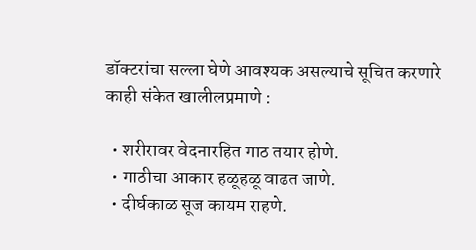डॉक्टरांचा सल्ला घेणे आवश्यक असल्याचे सूचित करणारे काही संकेत खालीलप्रमाणे :

  • शरीरावर वेदनारहित गाठ तयार होणे.
  • गाठीचा आकार हळूहळू वाढत जाणे.
  • दीर्घकाळ सूज कायम राहणे.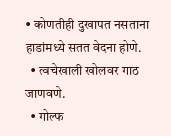• कोणतीही दुखापत नसताना हाडांमध्ये सतत वेदना होणे.
  • त्वचेखाली खोलवर गाठ जाणवणे.
  • गोल्फ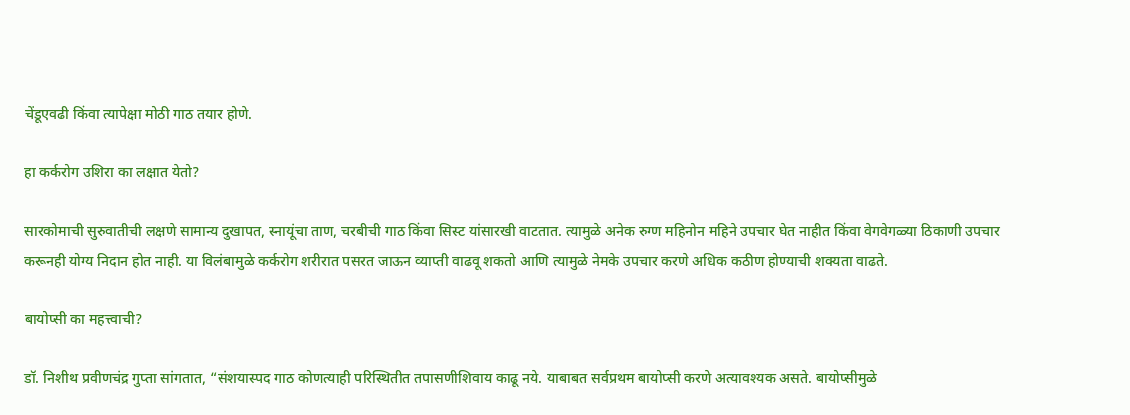चेंडूएवढी किंवा त्यापेक्षा मोठी गाठ तयार होणे.

हा कर्करोग उशिरा का लक्षात येतो?

सारकोमाची सुरुवातीची लक्षणे सामान्य दुखापत, स्नायूंचा ताण, चरबीची गाठ किंवा सिस्ट यांसारखी वाटतात. त्यामुळे अनेक रुग्ण महिनोन महिने उपचार घेत नाहीत किंवा वेगवेगळ्या ठिकाणी उपचार करूनही योग्य निदान होत नाही. या विलंबामुळे कर्करोग शरीरात पसरत जाऊन व्याप्ती वाढवू शकतो आणि त्यामुळे नेमके उपचार करणे अधिक कठीण होण्याची शक्यता वाढते.

बायोप्सी का महत्त्वाची?

डॉ. निशीथ प्रवीणचंद्र गुप्ता सांगतात, “संशयास्पद गाठ कोणत्याही परिस्थितीत तपासणीशिवाय काढू नये. याबाबत सर्वप्रथम बायोप्सी करणे अत्यावश्यक असते. बायोप्सीमुळे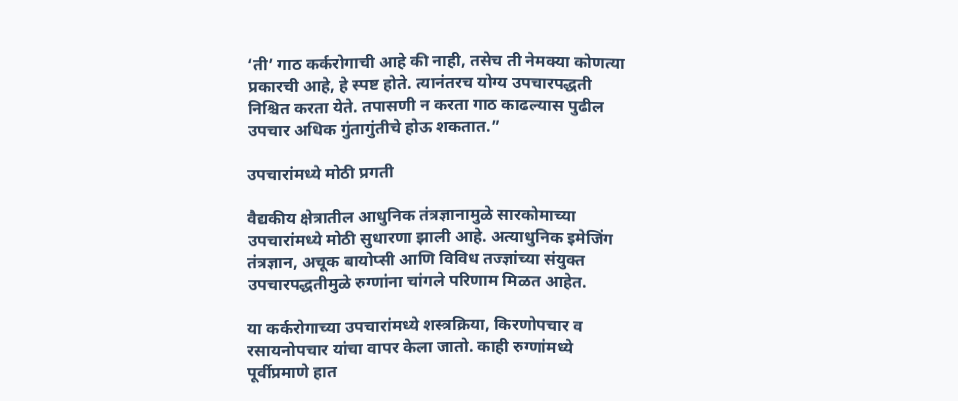‘ती’ गाठ कर्करोगाची आहे की नाही, तसेच ती नेमक्या कोणत्या प्रकारची आहे, हे स्पष्ट होते. त्यानंतरच योग्य उपचारपद्धती निश्चित करता येते. तपासणी न करता गाठ काढल्यास पुढील उपचार अधिक गुंतागुंतीचे होऊ शकतात.”

उपचारांमध्ये मोठी प्रगती

वैद्यकीय क्षेत्रातील आधुनिक तंत्रज्ञानामुळे सारकोमाच्या उपचारांमध्ये मोठी सुधारणा झाली आहे. अत्याधुनिक इमेजिंग तंत्रज्ञान, अचूक बायोप्सी आणि विविध तज्ज्ञांच्या संयुक्त उपचारपद्धतीमुळे रुग्णांना चांगले परिणाम मिळत आहेत.

या कर्करोगाच्या उपचारांमध्ये शस्त्रक्रिया, किरणोपचार व रसायनोपचार यांचा वापर केला जातो. काही रुग्णांमध्ये पूर्वीप्रमाणे हात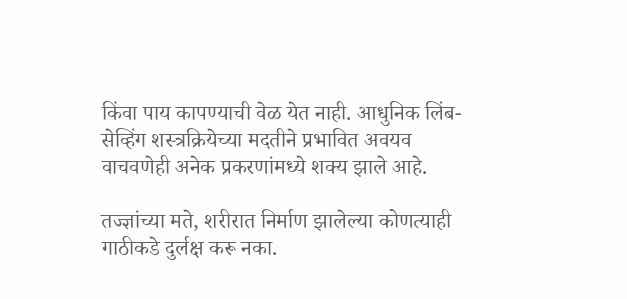किंवा पाय कापण्याची वेळ येत नाही. आधुनिक लिंब-सेव्हिंग शस्त्रक्रियेच्या मदतीने प्रभावित अवयव वाचवणेही अनेक प्रकरणांमध्ये शक्य झाले आहे.

तज्ज्ञांच्या मते, शरीरात निर्माण झालेल्या कोणत्याही गाठीकडे दुर्लक्ष करू नका.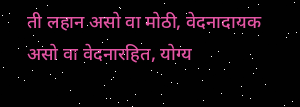ती लहान असो वा मोठी, वेदनादायक असो वा वेदनारहित, योग्य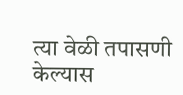त्या वेळी तपासणी केल्यास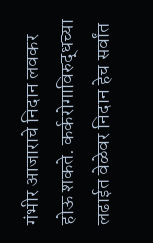गंभीर आजाराचे निदान लवकर होऊ शकते. कर्करोगाविरुद्धच्या लढाईत वेळेवर निदान हेच सर्वांत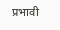प्रभावी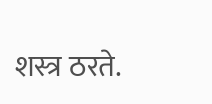शस्त्र ठरते.